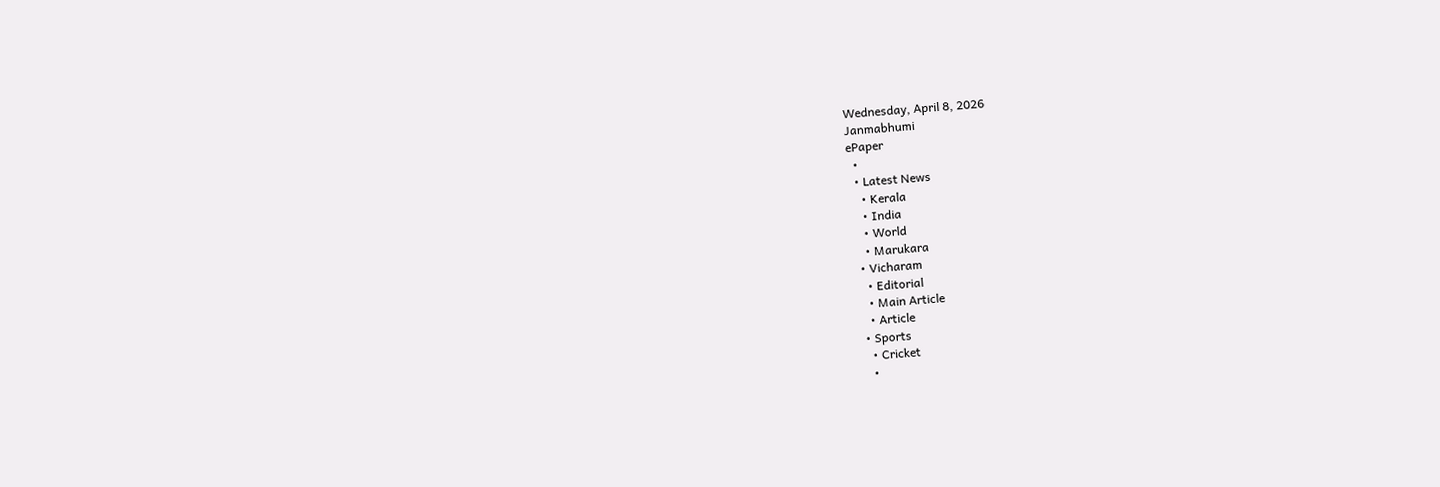Wednesday, April 8, 2026
Janmabhumi
ePaper
  •
  • Latest News
    • Kerala
    • India
    • World
    • Marukara
  • Vicharam
    • Editorial
    • Main Article
    • Article
  • Sports
    • Cricket
    •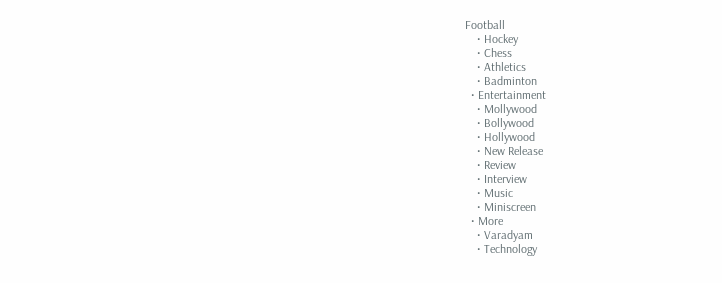Football
    • Hockey
    • Chess
    • Athletics
    • Badminton
  • Entertainment
    • Mollywood
    • Bollywood
    • Hollywood
    • New Release
    • Review
    • Interview
    • Music
    • Miniscreen
  • More
    • Varadyam
    • Technology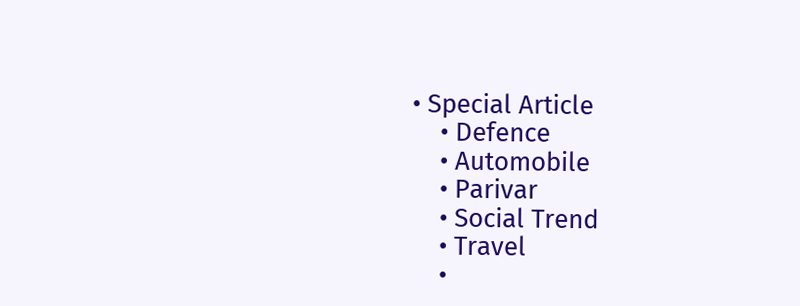• Special Article
    • Defence
    • Automobile
    • Parivar
    • Social Trend
    • Travel
    •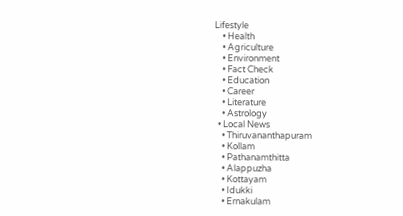Lifestyle
    • Health
    • Agriculture
    • Environment
    • Fact Check
    • Education
    • Career
    • Literature
    • Astrology
  • Local News
    • Thiruvananthapuram
    • Kollam
    • Pathanamthitta
    • Alappuzha
    • Kottayam
    • Idukki
    • Ernakulam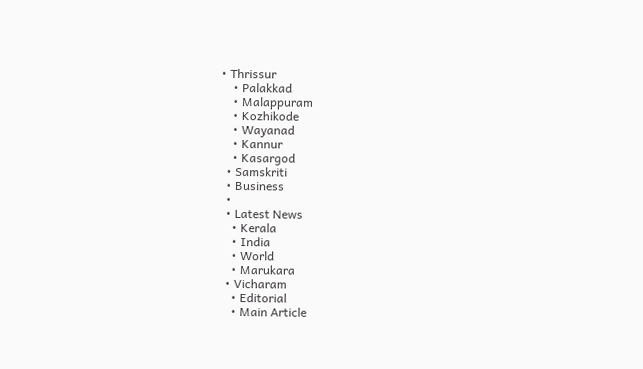• Thrissur
    • Palakkad
    • Malappuram
    • Kozhikode
    • Wayanad
    • Kannur
    • Kasargod
  • Samskriti
  • Business
  •
  • Latest News
    • Kerala
    • India
    • World
    • Marukara
  • Vicharam
    • Editorial
    • Main Article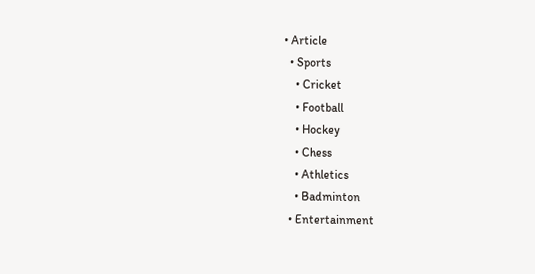• Article
  • Sports
    • Cricket
    • Football
    • Hockey
    • Chess
    • Athletics
    • Badminton
  • Entertainment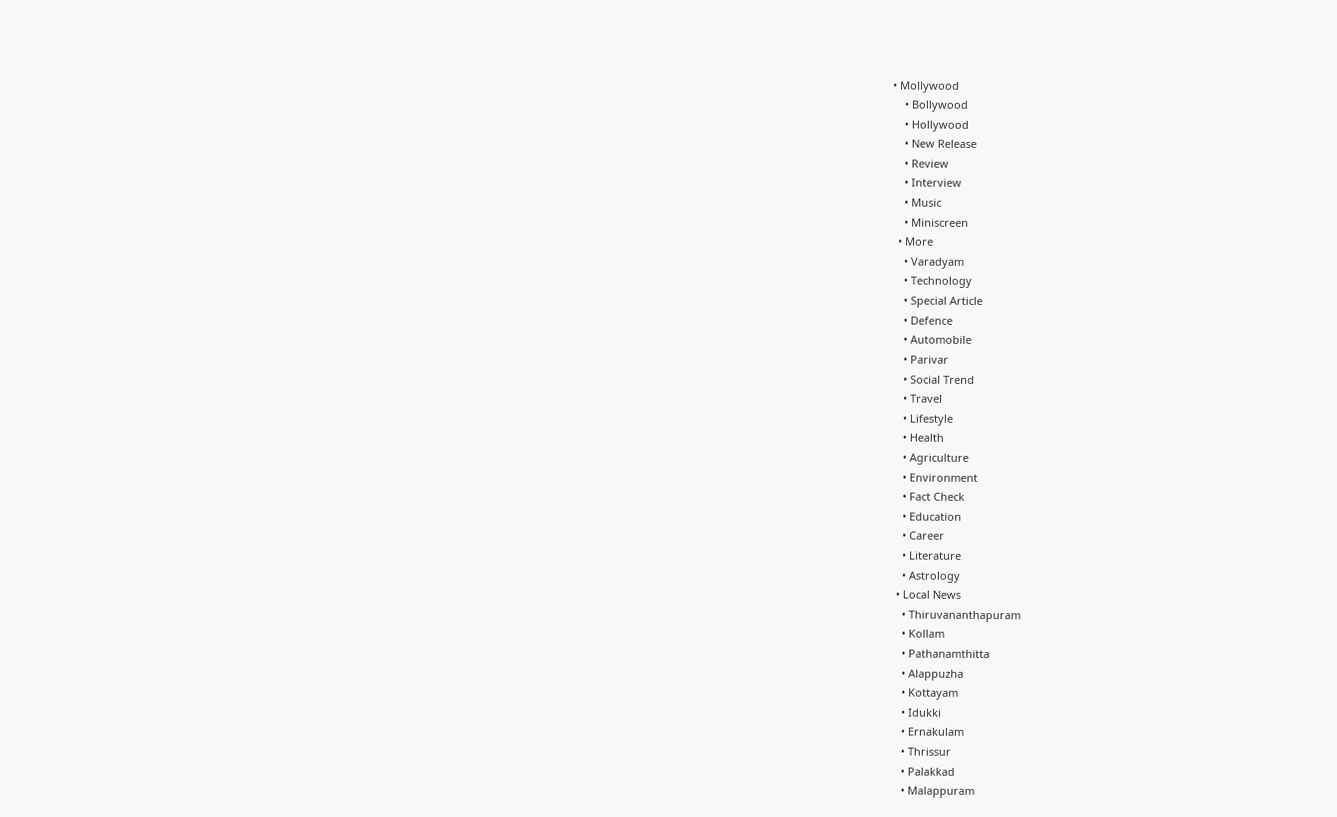• Mollywood
    • Bollywood
    • Hollywood
    • New Release
    • Review
    • Interview
    • Music
    • Miniscreen
  • More
    • Varadyam
    • Technology
    • Special Article
    • Defence
    • Automobile
    • Parivar
    • Social Trend
    • Travel
    • Lifestyle
    • Health
    • Agriculture
    • Environment
    • Fact Check
    • Education
    • Career
    • Literature
    • Astrology
  • Local News
    • Thiruvananthapuram
    • Kollam
    • Pathanamthitta
    • Alappuzha
    • Kottayam
    • Idukki
    • Ernakulam
    • Thrissur
    • Palakkad
    • Malappuram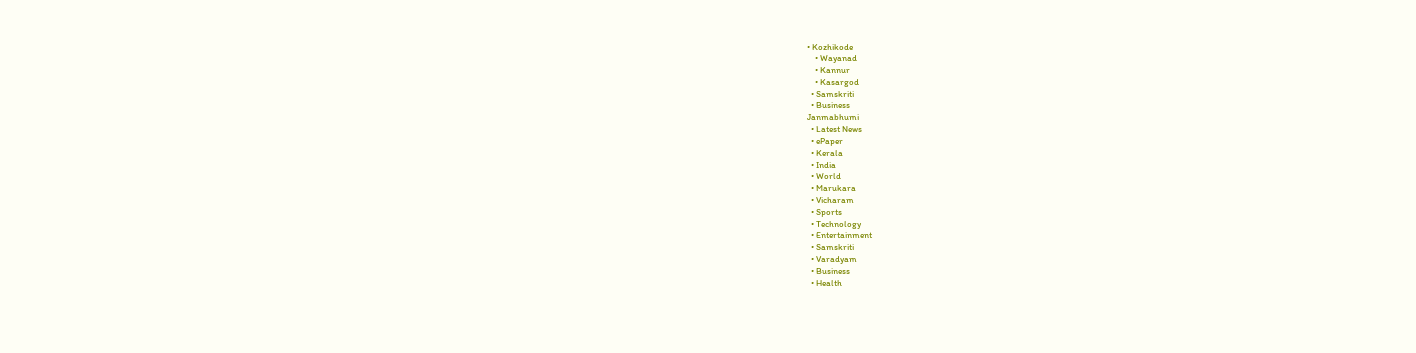• Kozhikode
    • Wayanad
    • Kannur
    • Kasargod
  • Samskriti
  • Business
Janmabhumi
  • Latest News
  • ePaper
  • Kerala
  • India
  • World
  • Marukara
  • Vicharam
  • Sports
  • Technology
  • Entertainment
  • Samskriti
  • Varadyam
  • Business
  • Health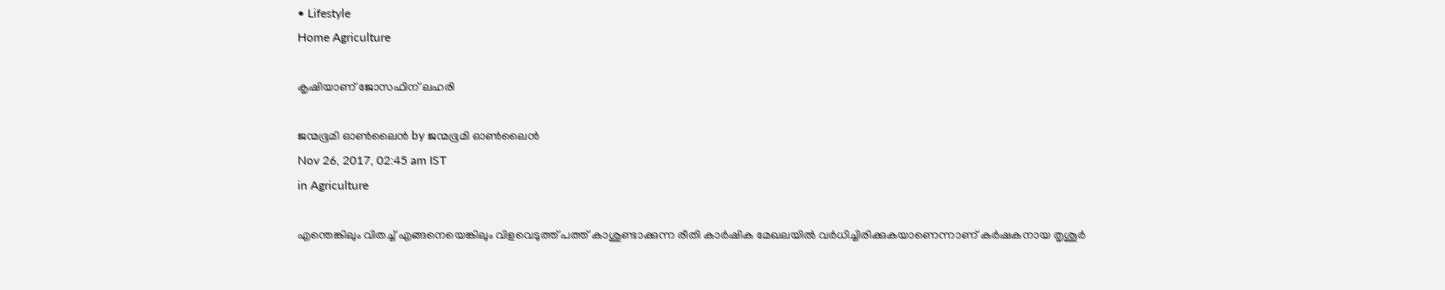• Lifestyle
Home Agriculture

കൃഷിയാണ് ജോസഫിന് ലഹരി

ജന്മഭൂമി ഓണ്‍ലൈന്‍ by ജന്മഭൂമി ഓണ്‍ലൈന്‍
Nov 26, 2017, 02:45 am IST
in Agriculture

എന്തെങ്കിലും വിതച്ച് എങ്ങനെയെങ്കിലും വിളവെടുത്ത് പത്ത് കാശുണ്ടാക്കുന്ന രീതി കാര്‍ഷിക മേഖലയില്‍ വര്‍ധിച്ചിരിക്കുകയാണെന്നാണ് കര്‍ഷകനായ തൃശൂര്‍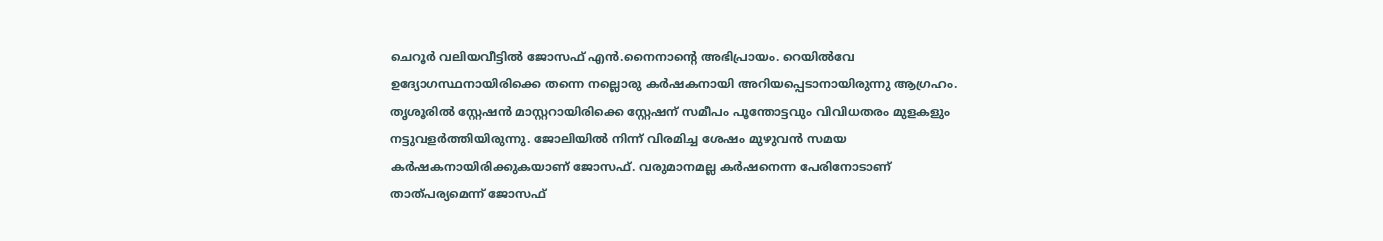ചെറൂര്‍ വലിയവീട്ടില്‍ ജോസഫ് എന്‍.നൈനാന്റെ അഭിപ്രായം. റെയില്‍വേ ഉദ്യോഗസ്ഥനായിരിക്കെ തന്നെ നല്ലൊരു കര്‍ഷകനായി അറിയപ്പെടാനായിരുന്നു ആഗ്രഹം. തൃശൂരില്‍ സ്റ്റേഷന്‍ മാസ്റ്ററായിരിക്കെ സ്റ്റേഷന് സമീപം പൂന്തോട്ടവും വിവിധതരം മുളകളും നട്ടുവളര്‍ത്തിയിരുന്നു. ജോലിയില്‍ നിന്ന് വിരമിച്ച ശേഷം മുഴുവന്‍ സമയ കര്‍ഷകനായിരിക്കുകയാണ് ജോസഫ്. വരുമാനമല്ല കര്‍ഷനെന്ന പേരിനോടാണ് താത്പര്യമെന്ന് ജോസഫ്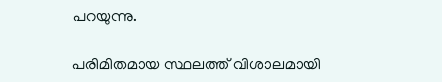പറയുന്നു.

പരിമിതമായ സ്ഥലത്ത് വിശാലമായി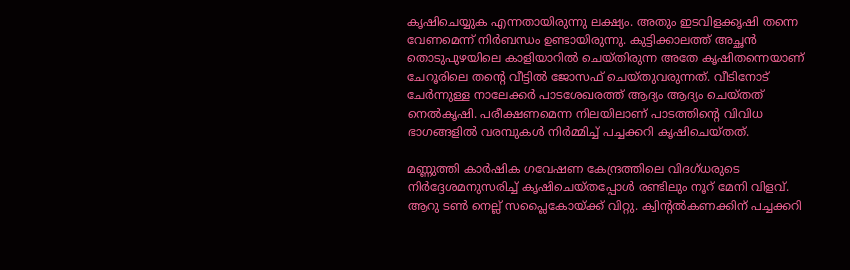കൃഷിചെയ്യുക എന്നതായിരുന്നു ലക്ഷ്യം. അതും ഇടവിളക്കൃഷി തന്നെ വേണമെന്ന് നിര്‍ബന്ധം ഉണ്ടായിരുന്നു. കുട്ടിക്കാലത്ത് അച്ഛന്‍ തൊടുപുഴയിലെ കാളിയാറില്‍ ചെയ്തിരുന്ന അതേ കൃഷിതന്നെയാണ് ചേറൂരിലെ തന്റെ വീട്ടില്‍ ജോസഫ് ചെയ്തുവരുന്നത്. വീടിനോട് ചേര്‍ന്നുള്ള നാലേക്കര്‍ പാടശേഖരത്ത് ആദ്യം ആദ്യം ചെയ്തത് നെല്‍കൃഷി. പരീക്ഷണമെന്ന നിലയിലാണ് പാടത്തിന്റെ വിവിധ ഭാഗങ്ങളില്‍ വരമ്പുകള്‍ നിര്‍മ്മിച്ച് പച്ചക്കറി കൃഷിചെയ്തത്.

മണ്ണുത്തി കാര്‍ഷിക ഗവേഷണ കേന്ദ്രത്തിലെ വിദഗ്ധരുടെ നിര്‍ദ്ദേശമനുസരിച്ച് കൃഷിചെയ്തപ്പോള്‍ രണ്ടിലും നൂറ് മേനി വിളവ്.  ആറു ടണ്‍ നെല്ല് സപ്ലൈകോയ്‌ക്ക് വിറ്റു. ക്വിന്റല്‍കണക്കിന് പച്ചക്കറി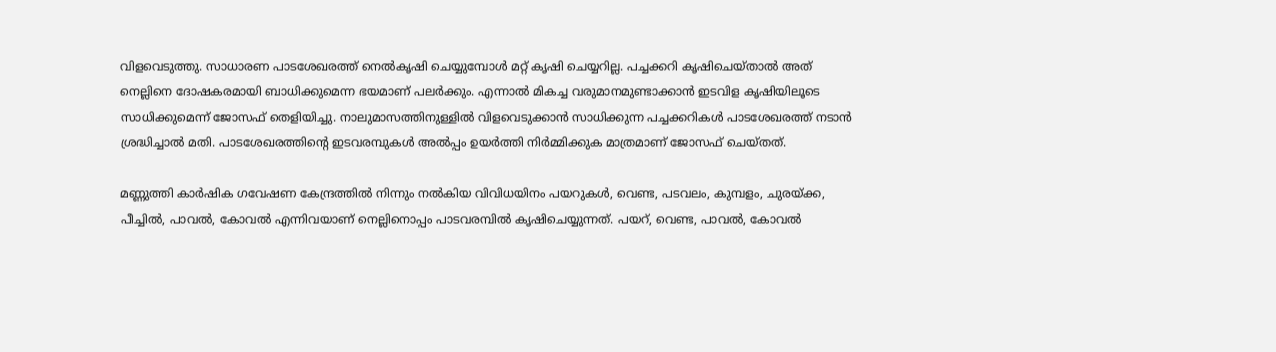വിളവെടുത്തു. സാധാരണ പാടശേഖരത്ത് നെല്‍കൃഷി ചെയ്യുമ്പോള്‍ മറ്റ് കൃഷി ചെയ്യറില്ല. പച്ചക്കറി കൃഷിചെയ്താല്‍ അത് നെല്ലിനെ ദോഷകരമായി ബാധിക്കുമെന്ന ഭയമാണ് പലര്‍ക്കും. എന്നാല്‍ മികച്ച വരുമാനമുണ്ടാക്കാന്‍ ഇടവിള കൃഷിയിലൂടെ സാധിക്കുമെന്ന് ജോസഫ് തെളിയിച്ചു. നാലുമാസത്തിനുള്ളില്‍ വിളവെടുക്കാന്‍ സാധിക്കുന്ന പച്ചക്കറികള്‍ പാടശേഖരത്ത് നടാന്‍ ശ്രദ്ധിച്ചാല്‍ മതി. പാടശേഖരത്തിന്റെ ഇടവരമ്പുകള്‍ അല്‍പ്പം ഉയര്‍ത്തി നിര്‍മ്മിക്കുക മാത്രമാണ് ജോസഫ് ചെയ്തത്.

മണ്ണുത്തി കാര്‍ഷിക ഗവേഷണ കേന്ദ്രത്തില്‍ നിന്നും നല്‍കിയ വിവിധയിനം പയറുകള്‍, വെണ്ട, പടവലം, കുമ്പളം, ചുരയ്‌ക്ക, പീച്ചില്‍, പാവല്‍, കോവല്‍ എന്നിവയാണ് നെല്ലിനൊപ്പം പാടവരമ്പില്‍ കൃഷിചെയ്യുന്നത്. പയറ്, വെണ്ട, പാവല്‍, കോവല്‍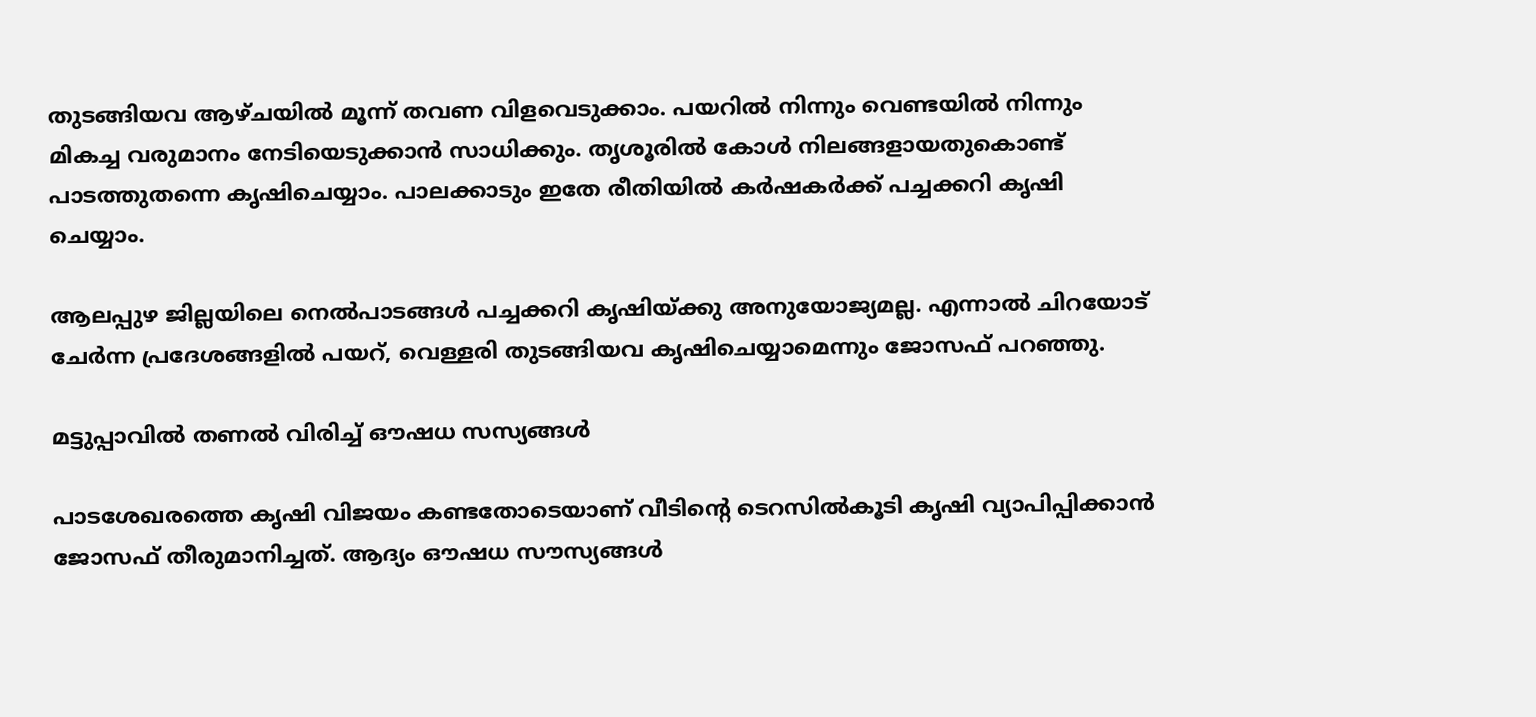തുടങ്ങിയവ ആഴ്ചയില്‍ മൂന്ന് തവണ വിളവെടുക്കാം. പയറില്‍ നിന്നും വെണ്ടയില്‍ നിന്നും മികച്ച വരുമാനം നേടിയെടുക്കാന്‍ സാധിക്കും. തൃശൂരില്‍ കോള്‍ നിലങ്ങളായതുകൊണ്ട് പാടത്തുതന്നെ കൃഷിചെയ്യാം. പാലക്കാടും ഇതേ രീതിയില്‍ കര്‍ഷകര്‍ക്ക് പച്ചക്കറി കൃഷി ചെയ്യാം.

ആലപ്പുഴ ജില്ലയിലെ നെല്‍പാടങ്ങള്‍ പച്ചക്കറി കൃഷിയ്‌ക്കു അനുയോജ്യമല്ല. എന്നാല്‍ ചിറയോട് ചേര്‍ന്ന പ്രദേശങ്ങളില്‍ പയറ്, വെള്ളരി തുടങ്ങിയവ കൃഷിചെയ്യാമെന്നും ജോസഫ് പറഞ്ഞു.

മട്ടുപ്പാവില്‍ തണല്‍ വിരിച്ച് ഔഷധ സസ്യങ്ങള്‍

പാടശേഖരത്തെ കൃഷി വിജയം കണ്ടതോടെയാണ് വീടിന്റെ ടെറസില്‍കൂടി കൃഷി വ്യാപിപ്പിക്കാന്‍ ജോസഫ് തീരുമാനിച്ചത്. ആദ്യം ഔഷധ സൗസ്യങ്ങള്‍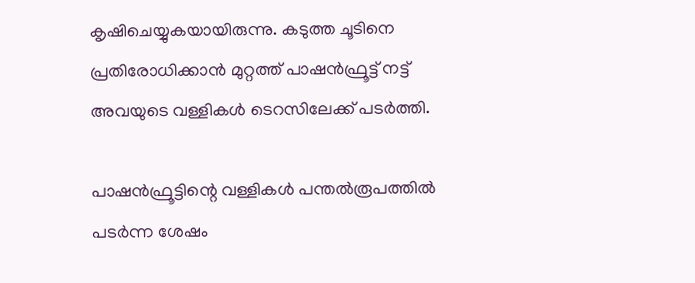കൃഷിചെയ്യുകയായിരുന്നു. കടുത്ത ചൂടിനെ പ്രതിരോധിക്കാന്‍ മുറ്റത്ത് പാഷന്‍ഫ്രൂട്ട് നട്ട് അവയുടെ വള്ളികള്‍ ടെറസിലേക്ക് പടര്‍ത്തി.

പാഷന്‍ഫ്രൂട്ടിന്റെ വള്ളികള്‍ പന്തല്‍രൂപത്തില്‍ പടര്‍ന്ന ശേഷം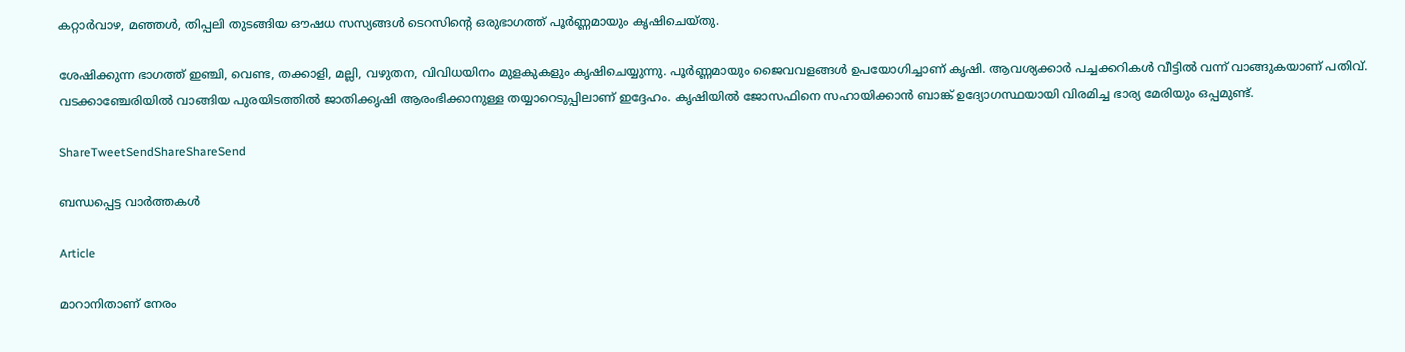കറ്റാര്‍വാഴ, മഞ്ഞള്‍, തിപ്പലി തുടങ്ങിയ ഔഷധ സസ്യങ്ങള്‍ ടെറസിന്റെ ഒരുഭാഗത്ത് പൂര്‍ണ്ണമായും കൃഷിചെയ്തു.

ശേഷിക്കുന്ന ഭാഗത്ത് ഇഞ്ചി, വെണ്ട, തക്കാളി, മല്ലി, വഴുതന, വിവിധയിനം മുളകുകളും കൃഷിചെയ്യുന്നു. പൂര്‍ണ്ണമായും ജൈവവളങ്ങള്‍ ഉപയോഗിച്ചാണ് കൃഷി. ആവശ്യക്കാര്‍ പച്ചക്കറികള്‍ വീട്ടില്‍ വന്ന് വാങ്ങുകയാണ് പതിവ്. വടക്കാഞ്ചേരിയില്‍ വാങ്ങിയ പുരയിടത്തില്‍ ജാതിക്കൃഷി ആരംഭിക്കാനുള്ള തയ്യാറെടുപ്പിലാണ് ഇദ്ദേഹം. കൃഷിയില്‍ ജോസഫിനെ സഹായിക്കാന്‍ ബാങ്ക് ഉദ്യോഗസ്ഥയായി വിരമിച്ച ഭാര്യ മേരിയും ഒപ്പമുണ്ട്.

ShareTweetSendShareShareSend

ബന്ധപ്പെട്ട വാര്‍ത്തകള്‍

Article

മാറാനിതാണ് നേരം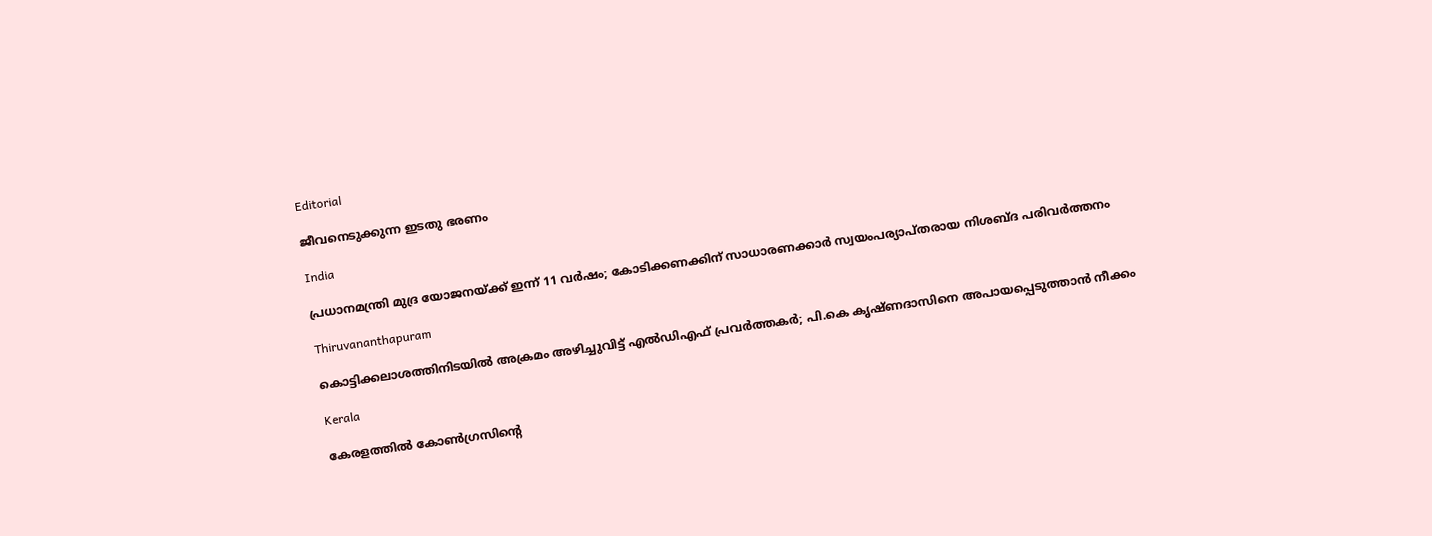Editorial

ജീവനെടുക്കുന്ന ഇടതു ഭരണം

India

പ്രധാനമന്ത്രി മുദ്ര യോജനയ്‌ക്ക് ഇന്ന് 11 വർഷം; കോടിക്കണക്കിന് സാധാരണക്കാർ സ്വയംപര്യാപ്തരായ നിശബ്ദ പരിവർത്തനം

Thiruvananthapuram

കൊട്ടിക്കലാശത്തിനിടയില്‍ അക്രമം അഴിച്ചുവിട്ട് എല്‍ഡിഎഫ് പ്രവര്‍ത്തകര്‍; പി.കെ കൃഷ്ണദാസിനെ അപായപ്പെടുത്താൻ നീക്കം

Kerala

കേരളത്തില്‍ കോണ്‍ഗ്രസിന്റെ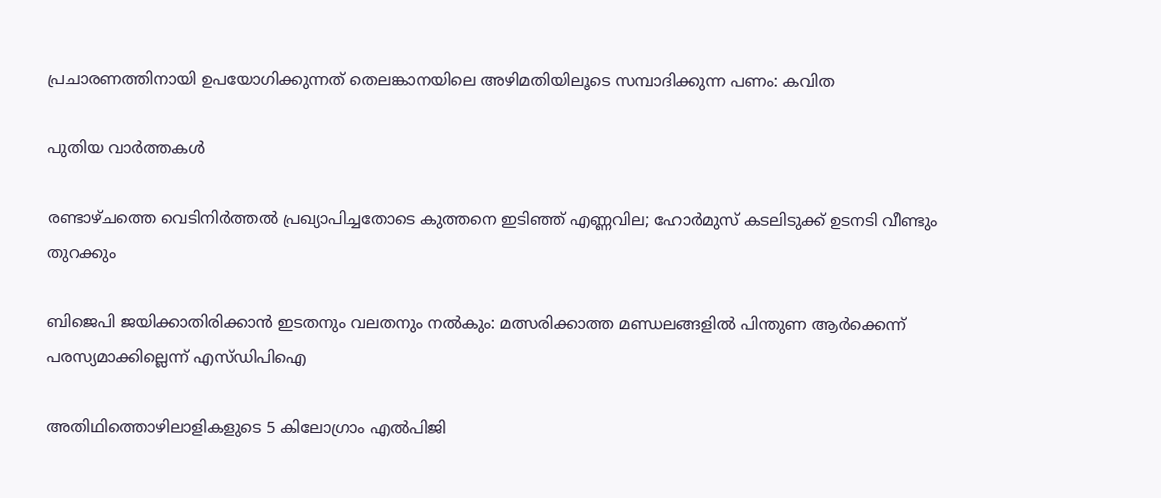പ്രചാരണത്തിനായി ഉപയോഗിക്കുന്നത് തെലങ്കാനയിലെ അഴിമതിയിലൂടെ സമ്പാദിക്കുന്ന പണം: കവിത

പുതിയ വാര്‍ത്തകള്‍

രണ്ടാഴ്ചത്തെ വെടിനിർത്തൽ പ്രഖ്യാപിച്ചതോടെ കുത്തനെ ഇടിഞ്ഞ് എണ്ണവില; ഹോര്‍മുസ് കടലിടുക്ക് ഉടനടി വീണ്ടും തുറക്കും

ബിജെപി ജയിക്കാതിരിക്കാൻ ഇടതനും വലതനും നൽകും: മത്സരിക്കാത്ത മണ്ഡലങ്ങളിൽ പിന്തുണ ആർക്കെന്ന് പരസ്യമാക്കില്ലെന്ന് എസ്ഡിപിഐ

അതിഥിത്തൊഴിലാളികളുടെ 5 കിലോഗ്രാം എൽപിജി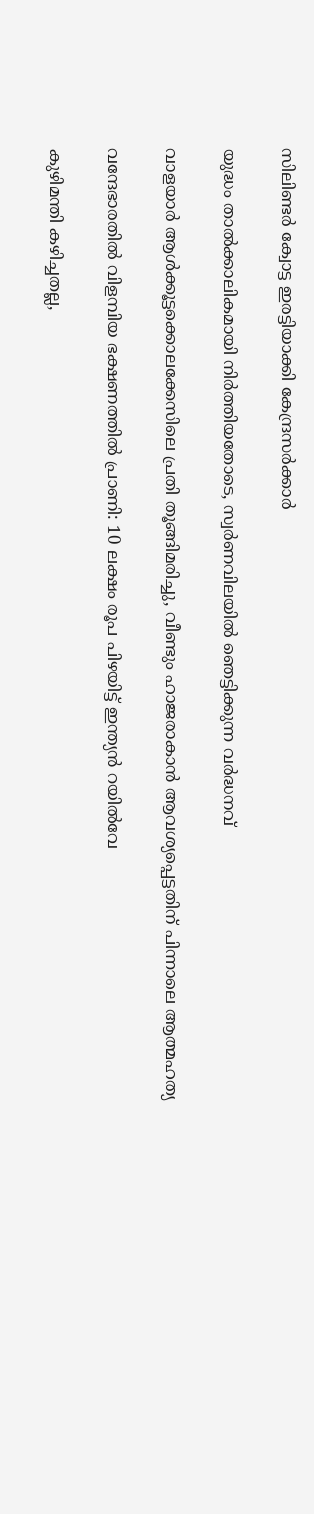സിലിണ്ടർ ക്വോട്ട ഇരട്ടിയാക്കി കേന്ദ്രസർക്കാർ

യുദ്ധം താൽക്കാലികമായി നിർത്തിയതോടെ, സ്വർണവിലയിൽ ഞെട്ടിക്കുന്ന വർദ്ധനവ്

വാളയാർ ആൾക്കൂട്ടക്കൊലക്കേസിലെ പ്രതി തൂങ്ങിമരിച്ചു, വീണ്ടും ഹാജരാകാൻ ആവശ്യപ്പെട്ടതിന് പിന്നാലെ ആത്മഹത്യ

വന്ദേഭാരതിൽ വിളമ്പിയ ഭക്ഷണത്തിൽ പ്രാണി: 10 ലക്ഷം രൂപ പിഴയിട്ട് ഇന്ത്യൻ റയിൽവേ

കുഴിമന്തി കഴിച്ചതല്ല,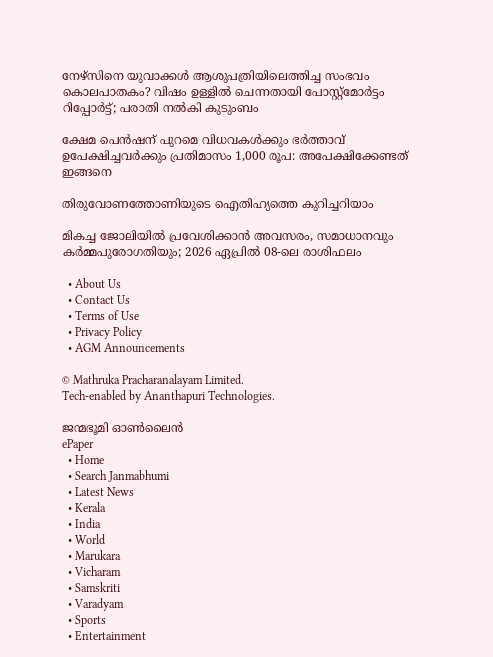നേഴ്‌സിനെ യുവാക്കൾ ആശുപത്രിയിലെത്തിച്ച സംഭവം കൊലപാതകം? വിഷം ഉള്ളിൽ ചെന്നതായി പോസ്റ്റ്മോർട്ടം റിപ്പോർട്ട്; പരാതി നൽകി കുടുംബം

ക്ഷേമ പെൻഷന് പുറമെ വിധവകൾക്കും ഭർത്താവ് ഉപേക്ഷിച്ചവർക്കും പ്രതിമാസം 1,000 രൂപ: അപേക്ഷിക്കേണ്ടത് ഇങ്ങനെ

തിരുവോണത്തോണിയുടെ ഐതിഹ്യത്തെ കുറിച്ചറിയാം

മികച്ച ജോലിയിൽ പ്രവേശിക്കാൻ അവസരം, സമാധാനവും കർമ്മപുരോഗതിയും; 2026 ഏപ്രിൽ 08-ലെ രാശിഫലം

  • About Us
  • Contact Us
  • Terms of Use
  • Privacy Policy
  • AGM Announcements

© Mathruka Pracharanalayam Limited.
Tech-enabled by Ananthapuri Technologies.

ജന്മഭൂമി ഓണ്‍ലൈന്‍
ePaper
  • Home
  • Search Janmabhumi
  • Latest News
  • Kerala
  • India
  • World
  • Marukara
  • Vicharam
  • Samskriti
  • Varadyam
  • Sports
  • Entertainment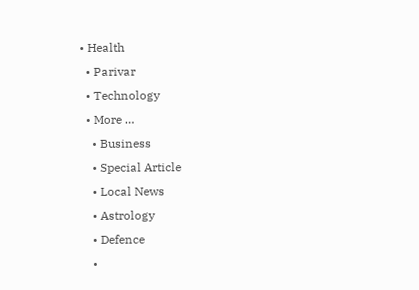• Health
  • Parivar
  • Technology
  • More …
    • Business
    • Special Article
    • Local News
    • Astrology
    • Defence
    •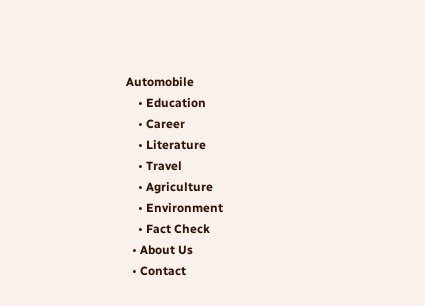Automobile
    • Education
    • Career
    • Literature
    • Travel
    • Agriculture
    • Environment
    • Fact Check
  • About Us
  • Contact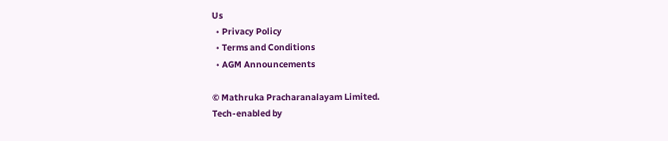Us
  • Privacy Policy
  • Terms and Conditions
  • AGM Announcements

© Mathruka Pracharanalayam Limited.
Tech-enabled by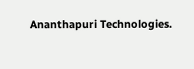Ananthapuri Technologies.